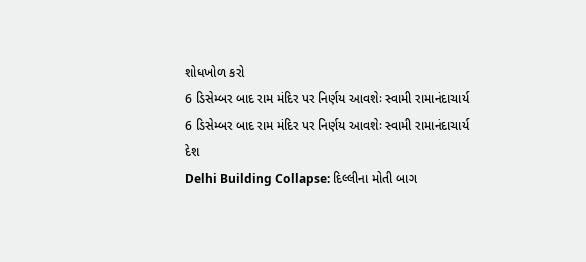શોધખોળ કરો
6 ડિસેમ્બર બાદ રામ મંદિર પર નિર્ણય આવશેઃ સ્વામી રામાનંદાચાર્ય
6 ડિસેમ્બર બાદ રામ મંદિર પર નિર્ણય આવશેઃ સ્વામી રામાનંદાચાર્ય
દેશ
Delhi Building Collapse: દિલ્લીના મોતી બાગ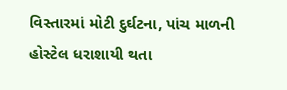વિસ્તારમાં મોટી દુર્ઘટના, પાંચ માળની હોસ્ટેલ ધરાશાયી થતા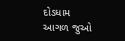દોડધામ
આગળ જુઓ